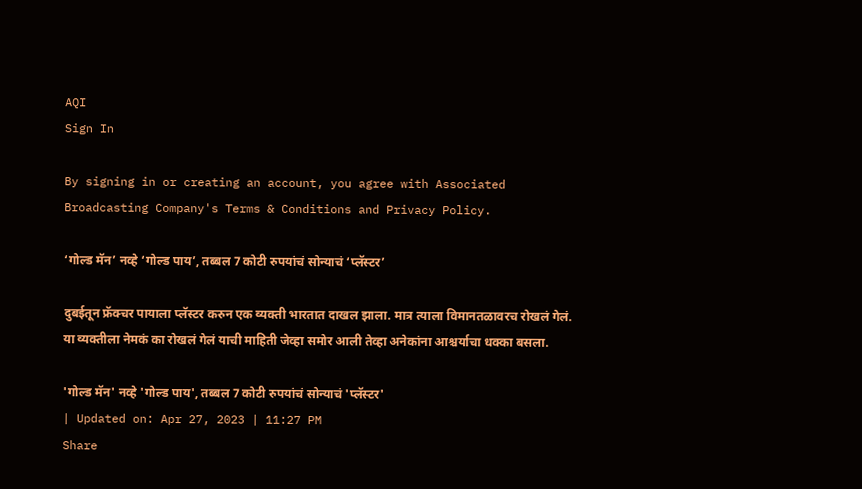AQI
Sign In

By signing in or creating an account, you agree with Associated Broadcasting Company's Terms & Conditions and Privacy Policy.

‘गोल्ड मॅन’ नव्हे ‘गोल्ड पाय’, तब्बल 7 कोटी रुपयांचं सोन्याचं ‘प्लॅस्टर’

दुबईतून फ्रॅक्चर पायाला प्लॅस्टर करुन एक व्यक्ती भारतात दाखल झाला. मात्र त्याला विमानतळावरच रोखलं गेलं. या व्यक्तीला नेमकं का रोखलं गेलं याची माहिती जेव्हा समोर आली तेव्हा अनेकांना आश्चर्याचा धक्का बसला.

'गोल्ड मॅन' नव्हे 'गोल्ड पाय', तब्बल 7 कोटी रुपयांचं सोन्याचं 'प्लॅस्टर'
| Updated on: Apr 27, 2023 | 11:27 PM
Share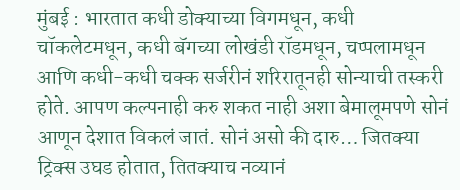मुंबई : भारतात कधी डोक्याच्या विगमधून, कधी चॉकलेटमधून, कधी बॅगच्या लोखंडी रॉडमधून, चप्पलामधून आणि कधी-कधी चक्क सर्जरीनं शरिरातूनही सोन्याची तस्करी होते. आपण कल्पनाही करु शकत नाही अशा बेमालूमपणे सोनं आणून देशात विकलं जातं. सोनं असो की दारु… जितक्या ट्रिक्स उघड होतात, तितक्याच नव्यानं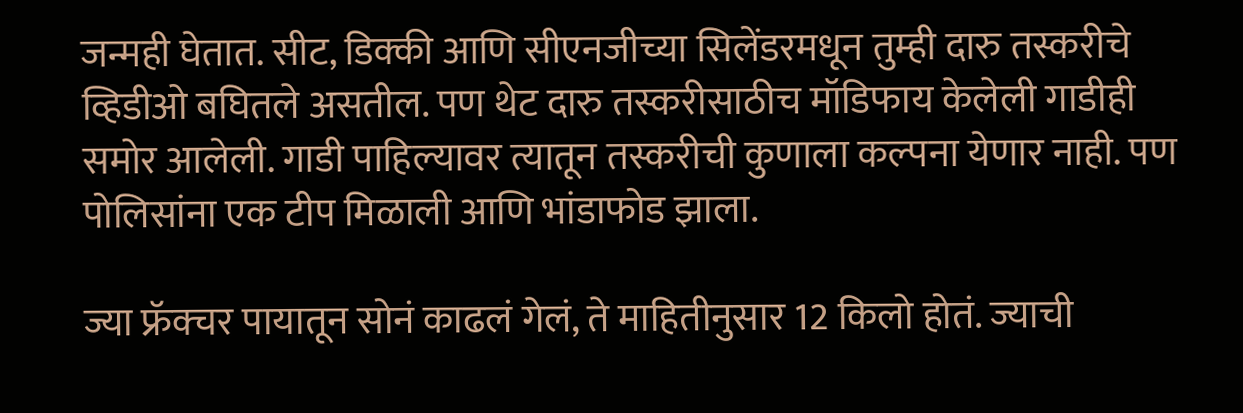जन्मही घेतात. सीट, डिक्की आणि सीएनजीच्या सिलेंडरमधून तुम्ही दारु तस्करीचे व्हिडीओ बघितले असतील. पण थेट दारु तस्करीसाठीच मॉडिफाय केलेली गाडीही समोर आलेली. गाडी पाहिल्यावर त्यातून तस्करीची कुणाला कल्पना येणार नाही. पण पोलिसांना एक टीप मिळाली आणि भांडाफोड झाला.

ज्या फ्रॅक्चर पायातून सोनं काढलं गेलं, ते माहितीनुसार 12 किलो होतं. ज्याची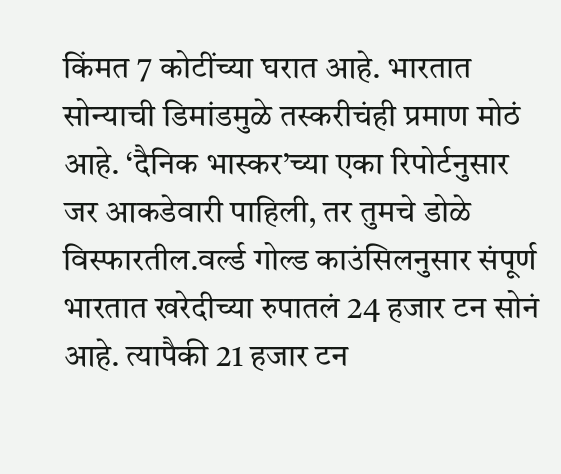किंमत 7 कोटींच्या घरात आहे. भारतात सोन्याची डिमांडमुळे तस्करीचंही प्रमाण मोठं आहे. ‘दैनिक भास्कर’च्या एका रिपोर्टनुसार जर आकडेवारी पाहिली, तर तुमचे डोळे विस्फारतील.वर्ल्ड गोल्ड काउंसिलनुसार संपूर्ण भारतात खरेदीच्या रुपातलं 24 हजार टन सोनं आहे. त्यापैकी 21 हजार टन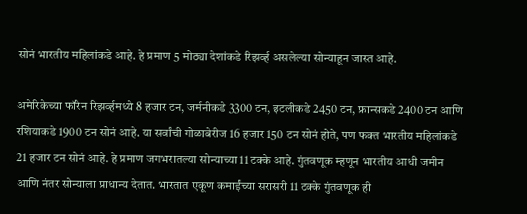सोनं भारतीय महिलांकडे आहे. हे प्रमाण 5 मोठ्या देशांकडे रिझर्व्ह असलेल्या सोन्याहून जास्त आहे.

अमेरिकेच्या फॉरेन रिझर्व्हमध्ये 8 हजार टन, जर्मनीकडे 3300 टन, इटलीकडे 2450 टन, फ्रान्सकडे 2400 टन आणि रशियाकडे 1900 टन सोनं आहे. या सर्वांची गोळाबेरीज 16 हजार 150 टन सोनं होते, पण फक्त भारतीय महिलांकडे 21 हजार टन सोनं आहे. हे प्रमाण जगभरातल्या सोन्याच्या 11 टक्के आहे. गुंतवणूक म्हणून भारतीय आधी जमीन आणि नंतर सोन्याला प्राधान्य देतात. भारतात एकूण कमाईंच्या सरासरी 11 टक्के गुंतवणूक ही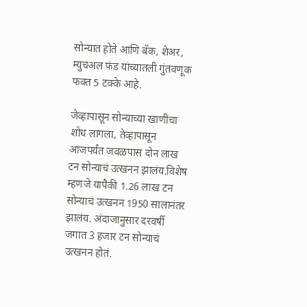सोन्यात होते आणि बॅक, शेअर, म्युचअल फंड यांच्यातली गुंतवणूक फक्त 5 टक्के आहे.

जेव्हापासून सोन्याच्या खाणींचा शोध लागला, तेव्हापासून आजपर्यंत जवळपास दोन लाख टन सोन्याचं उत्खनन झालंय.विशेष म्हणजे यापैकी 1.26 लाख टन सोन्याचं उत्खनन 1950 सालानंतर झालंय. अंदाजानुसार दरवर्षी जगात 3 हजार टन सोन्याचं उत्खनन होतं.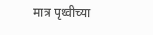मात्र पृथ्वीच्या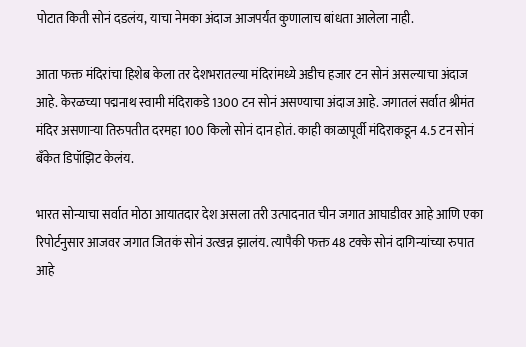पोटात किती सोनं दडलंय, याचा नेमका अंदाज आजपर्यंत कुणालाच बांधता आलेला नाही.

आता फक्त मंदिरांचा हिशेब केला तर देशभरातल्या मंदिरांमध्ये अडीच हजार टन सोनं असल्याचा अंदाज आहे. केरळच्या पद्मनाथ स्वामी मंदिराकडे 1300 टन सोनं असण्याचा अंदाज आहे. जगातलं सर्वात श्रीमंत मंदिर असणाऱ्या तिरुपतीत दरमहा 100 किलो सोनं दान होतं. काही काळापूर्वी मंदिराकडून 4.5 टन सोनं बँकेत डिपॉझिट केलंय.

भारत सोन्याचा सर्वात मोठा आयातदार देश असला तरी उत्पादनात चीन जगात आघाडीवर आहे आणि एका रिपोर्टनुसार आजवर जगात जितकं सोनं उत्खन्न झालंय. त्यापैकी फक्त 48 टक्के सोनं दागिन्यांच्या रुपात आहे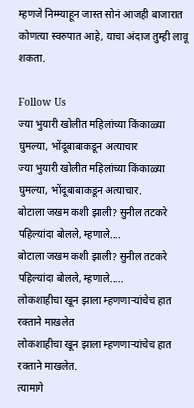म्हणजे निम्म्याहून जास्त सोनं आजही बाजारात कोणत्या स्वरुपात आहे, याचा अंदाज तुम्ही लावू शकता.

Follow Us
ज्या भुयारी खोलीत महिलांच्या किंकाळ्या घुमल्या, भोंदूबाबाकडून अत्याचार
ज्या भुयारी खोलीत महिलांच्या किंकाळ्या घुमल्या, भोंदूबाबाकडून अत्याचार.
बोटाला जखम कशी झाली? सुनील तटकरे पहिल्यांदा बोलले, म्हणाले....
बोटाला जखम कशी झाली? सुनील तटकरे पहिल्यांदा बोलले, म्हणाले.....
लोकशाहीचा खून झाला म्हणणाऱ्यांचेच हात रक्ताने माखलेत
लोकशाहीचा खून झाला म्हणणाऱ्यांचेच हात रक्ताने माखलेत.
त्यामागे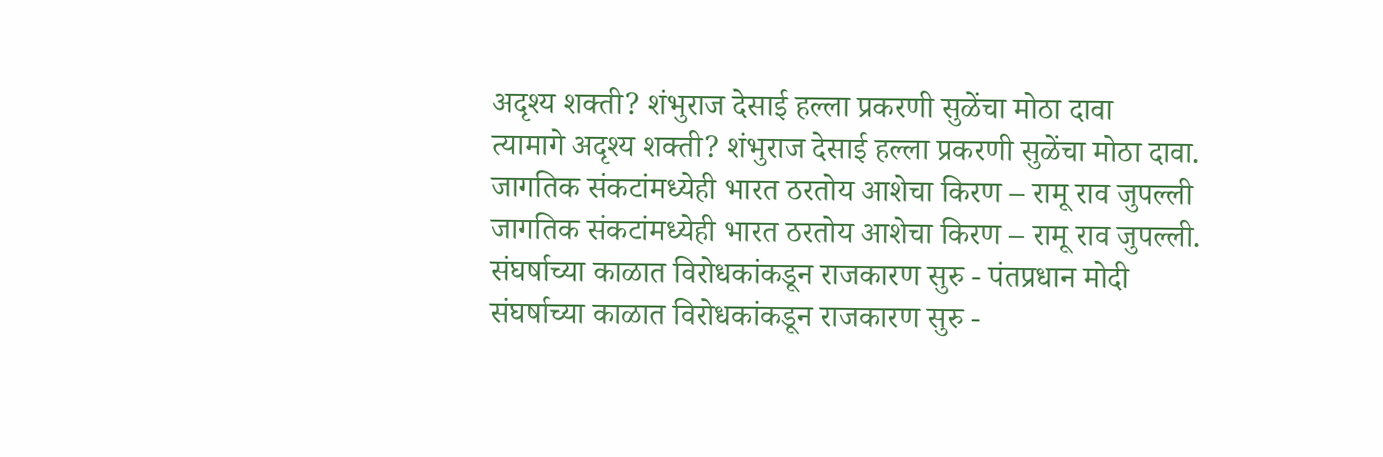अदृश्य शक्ती? शंभुराज देसाई हल्ला प्रकरणी सुळेंचा मोठा दावा
त्यामागे अदृश्य शक्ती? शंभुराज देसाई हल्ला प्रकरणी सुळेंचा मोठा दावा.
जागतिक संकटांमध्येही भारत ठरतोय आशेचा किरण – रामू राव जुपल्ली
जागतिक संकटांमध्येही भारत ठरतोय आशेचा किरण – रामू राव जुपल्ली.
संघर्षाच्या काळात विरोधकांकडून राजकारण सुरु - पंतप्रधान मोदी
संघर्षाच्या काळात विरोधकांकडून राजकारण सुरु -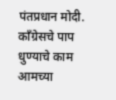पंतप्रधान मोदी.
काँग्रेसचे पाप धुण्याचे काम आमच्या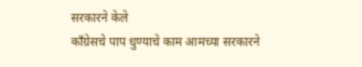सरकारने केले
काँग्रेसचे पाप धुण्याचे काम आमच्या सरकारने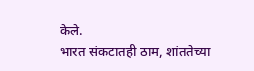केले.
भारत संकटातही ठाम, शांततेच्या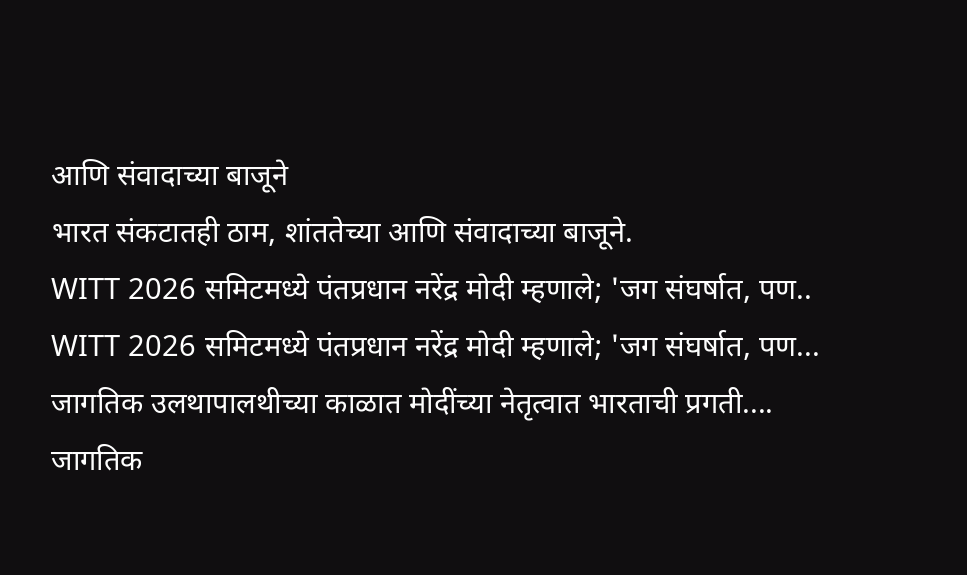आणि संवादाच्या बाजूने
भारत संकटातही ठाम, शांततेच्या आणि संवादाच्या बाजूने.
WITT 2026 समिटमध्ये पंतप्रधान नरेंद्र मोदी म्हणाले; 'जग संघर्षात, पण..
WITT 2026 समिटमध्ये पंतप्रधान नरेंद्र मोदी म्हणाले; 'जग संघर्षात, पण...
जागतिक उलथापालथीच्या काळात मोदींच्या नेतृत्वात भारताची प्रगती....
जागतिक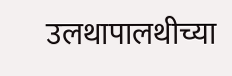उलथापालथीच्या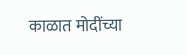काळात मोदींच्या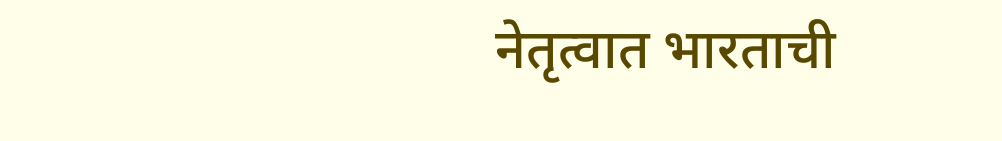नेतृत्वात भारताची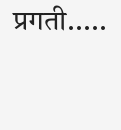प्रगती.....